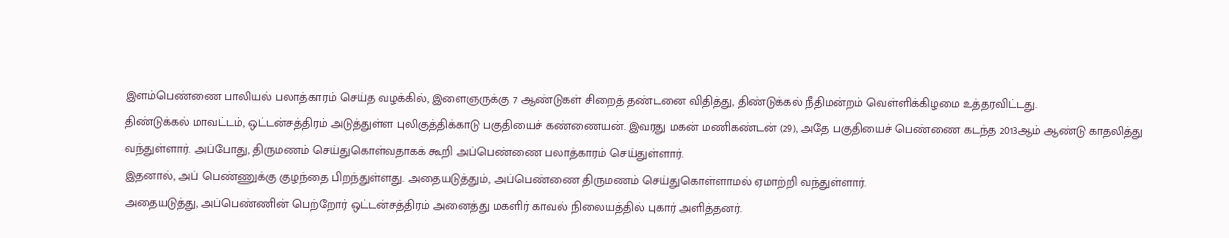இளம்பெண்ணை பாலியல் பலாத்காரம் செய்த வழக்கில், இளைஞருக்கு 7 ஆண்டுகள் சிறைத் தண்டனை விதித்து, திண்டுக்கல் நீதிமன்றம் வெள்ளிக்கிழமை உத்தரவிட்டது.
திண்டுக்கல் மாவட்டம், ஒட்டன்சத்திரம் அடுத்துள்ள புலிகுத்திக்காடு பகுதியைச் கண்ணையன். இவரது மகன் மணிகண்டன் (29), அதே பகுதியைச் பெண்ணை கடந்த 2013ஆம் ஆண்டு காதலித்து வந்துள்ளார். அப்போது, திருமணம் செய்துகொள்வதாகக் கூறி அப்பெண்ணை பலாத்காரம் செய்துள்ளார்.
இதனால், அப் பெண்ணுக்கு குழந்தை பிறந்துள்ளது. அதையடுத்தும், அப்பெண்ணை திருமணம் செய்துகொள்ளாமல் ஏமாற்றி வந்துள்ளார்.
அதையடுத்து, அப்பெண்ணின் பெற்றோர் ஒட்டன்சத்திரம் அனைத்து மகளிர் காவல் நிலையத்தில் புகார் அளித்தனர்.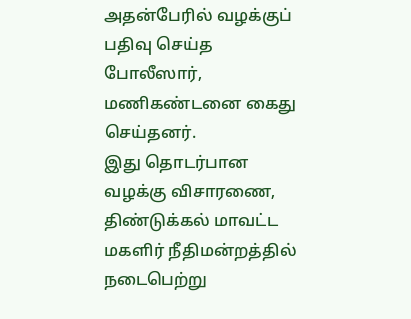அதன்பேரில் வழக்குப் பதிவு செய்த போலீஸார், மணிகண்டனை கைது செய்தனர்.
இது தொடர்பான வழக்கு விசாரணை, திண்டுக்கல் மாவட்ட மகளிர் நீதிமன்றத்தில் நடைபெற்று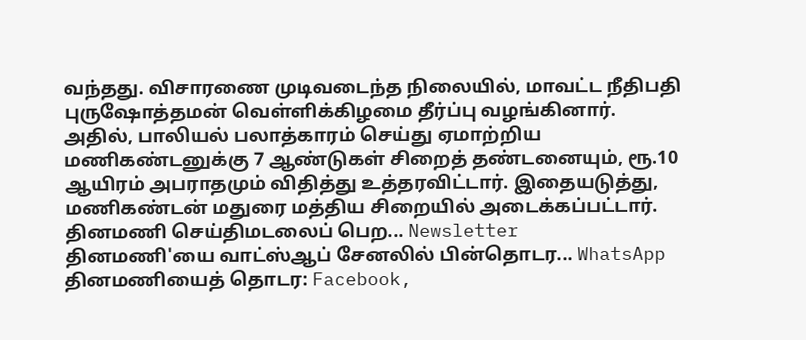வந்தது. விசாரணை முடிவடைந்த நிலையில், மாவட்ட நீதிபதி புருஷோத்தமன் வெள்ளிக்கிழமை தீர்ப்பு வழங்கினார்.
அதில், பாலியல் பலாத்காரம் செய்து ஏமாற்றிய மணிகண்டனுக்கு 7 ஆண்டுகள் சிறைத் தண்டனையும், ரூ.10 ஆயிரம் அபராதமும் விதித்து உத்தரவிட்டார். இதையடுத்து, மணிகண்டன் மதுரை மத்திய சிறையில் அடைக்கப்பட்டார்.
தினமணி செய்திமடலைப் பெற... Newsletter
தினமணி'யை வாட்ஸ்ஆப் சேனலில் பின்தொடர... WhatsApp
தினமணியைத் தொடர: Facebook,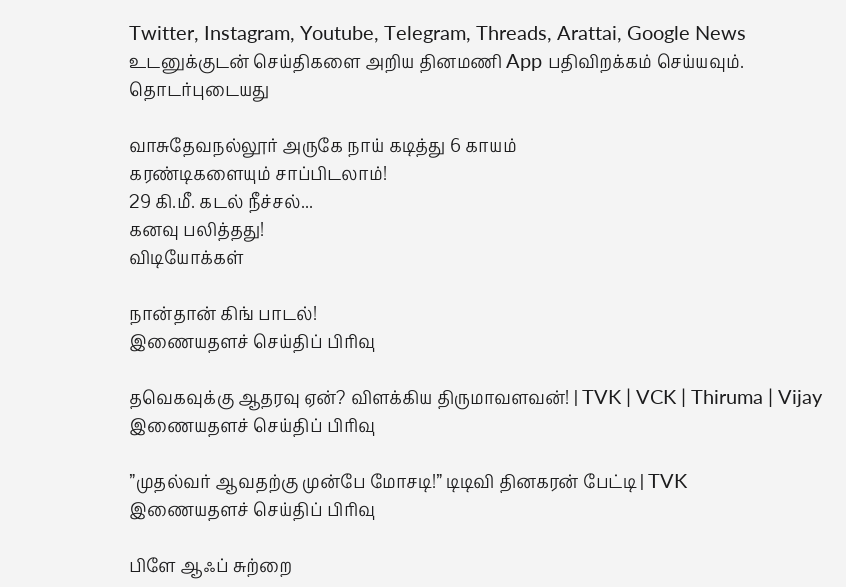Twitter, Instagram, Youtube, Telegram, Threads, Arattai, Google News
உடனுக்குடன் செய்திகளை அறிய தினமணி App பதிவிறக்கம் செய்யவும்.
தொடர்புடையது

வாசுதேவநல்லூர் அருகே நாய் கடித்து 6 காயம்
கரண்டிகளையும் சாப்பிடலாம்!
29 கி.மீ. கடல் நீச்சல்...
கனவு பலித்தது!
விடியோக்கள்

நான்தான் கிங் பாடல்!
இணையதளச் செய்திப் பிரிவு

தவெகவுக்கு ஆதரவு ஏன்? விளக்கிய திருமாவளவன்! | TVK | VCK | Thiruma | Vijay
இணையதளச் செய்திப் பிரிவு

”முதல்வர் ஆவதற்கு முன்பே மோசடி!” டிடிவி தினகரன் பேட்டி | TVK
இணையதளச் செய்திப் பிரிவு

பிளே ஆஃப் சுற்றை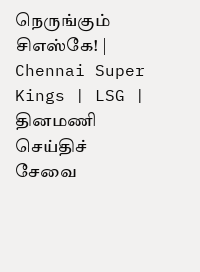நெருங்கும் சிஎஸ்கே! | Chennai Super Kings | LSG |
தினமணி செய்திச் சேவை